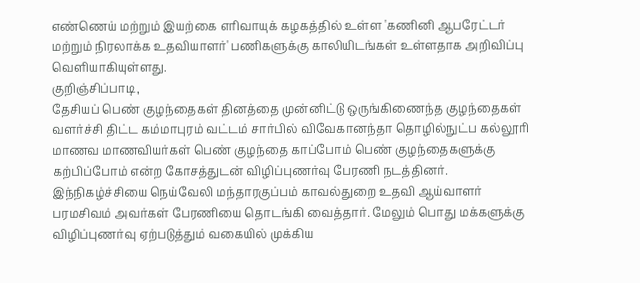எண்ணெய் மற்றும் இயற்கை எரிவாயுக் கழகத்தில் உள்ள 'கணினி ஆபரேட்டர் மற்றும் நிரலாக்க உதவியாளர்' பணிகளுக்கு காலியிடங்கள் உள்ளதாக அறிவிப்பு வெளியாகியுள்ளது.
குறிஞ்சிப்பாடி,
தேசியப் பெண் குழந்தைகள் தினத்தை முன்னிட்டு ஒருங்கிணைந்த குழந்தைகள் வளர்ச்சி திட்ட கம்மாபுரம் வட்டம் சார்பில் விவேகானந்தா தொழில்நுட்ப கல்லூரி மாணவ மாணவியர்கள் பெண் குழந்தை காப்போம் பெண் குழந்தைகளுக்கு கற்பிப்போம் என்ற கோசத்துடன் விழிப்புணர்வு பேரணி நடத்தினர். இந்நிகழ்ச்சியை நெய்வேலி மந்தாரகுப்பம் காவல்துறை உதவி ஆய்வாளர் பரமசிவம் அவர்கள் பேரணியை தொடங்கி வைத்தார். மேலும் பொது மக்களுக்கு விழிப்புணர்வு ஏற்படுத்தும் வகையில் முக்கிய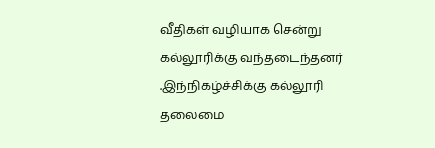வீதிகள் வழியாக சென்று கல்லூரிக்கு வந்தடைந்தனர் .இந்நிகழ்ச்சிக்கு கல்லூரி தலைமை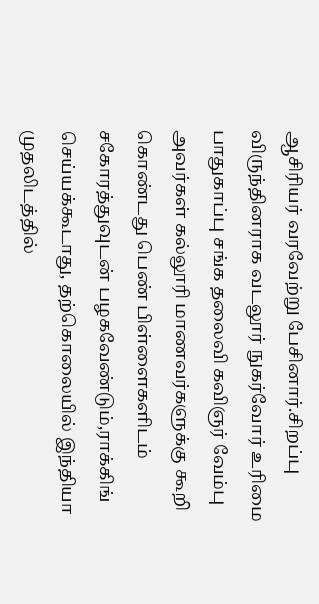ஆசிரியர் வரவேற்று பேசினார்.சிறப்பு விருந்தினராக வடலூர் நுகர்வோர் உரிமை பாதுகாப்பு சங்க தலைவி கவிஞர் வேம்பு அவர்கள் கல்லூரி மாணவர்களுக்கு கூறி கொண்டது பெண் பிள்ளைகளிடம் சகோரத்துவுடன் பழகவேண்டும்,ராக்கிங் செய்யக்கூடாது, தற்கொலையில் இந்தியா முதலிடத்தில்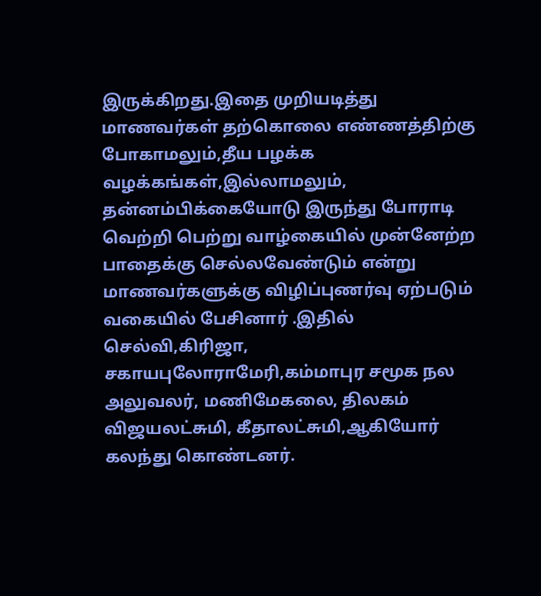இருக்கிறது.இதை முறியடித்து மாணவர்கள் தற்கொலை எண்ணத்திற்கு போகாமலும்,தீய பழக்க வழக்கங்கள்,இல்லாமலும், தன்னம்பிக்கையோடு இருந்து போராடி வெற்றி பெற்று வாழ்கையில் முன்னேற்ற பாதைக்கு செல்லவேண்டும் என்று மாணவர்களுக்கு விழிப்புணர்வு ஏற்படும் வகையில் பேசினார் .இதில் செல்வி,கிரிஜா, சகாயபுலோராமேரி,கம்மாபுர சமூக நல அலுவலர், மணிமேகலை, திலகம் விஜயலட்சுமி, கீதாலட்சுமி,ஆகியோர் கலந்து கொண்டனர்.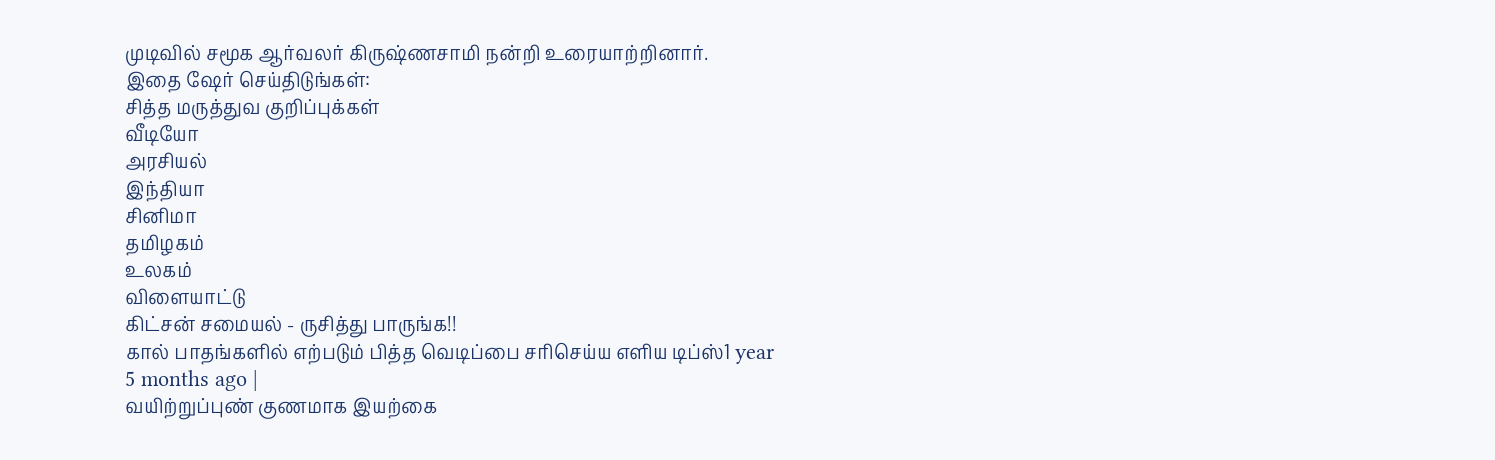முடிவில் சமூக ஆர்வலர் கிருஷ்ணசாமி நன்றி உரையாற்றினார்.
இதை ஷேர் செய்திடுங்கள்:
சித்த மருத்துவ குறிப்புக்கள்
வீடியோ
அரசியல்
இந்தியா
சினிமா
தமிழகம்
உலகம்
விளையாட்டு
கிட்சன் சமையல் - ருசித்து பாருங்க!!
கால் பாதங்களில் எற்படும் பித்த வெடிப்பை சரிசெய்ய எளிய டிப்ஸ்1 year 5 months ago |
வயிற்றுப்புண் குணமாக இயற்கை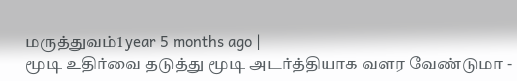மருத்துவம்1 year 5 months ago |
மூடி உதிர்வை தடுத்து மூடி அடர்த்தியாக வளர வேண்டுமா -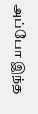அப்போ இந்த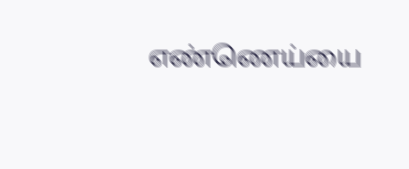எண்ணெய்யை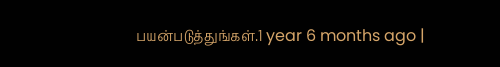பயன்படுத்துங்கள்.1 year 6 months ago |